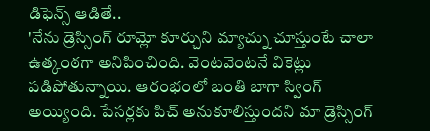డిఫెన్స్ ఆడితే..
'నేను డ్రెస్సింగ్ రూమ్లో కూర్చుని మ్యాచ్ను చూస్తుంటే చాలా ఉత్కంఠగా అనిపించింది. వెంటవెంటనే వికెట్లు పడిపోతున్నాయి. ఆరంభంలో బంతి బాగా స్వింగ్ అయ్యింది. పేసర్లకు పిచ్ అనుకూలిస్తుందని మా డ్రెస్సింగ్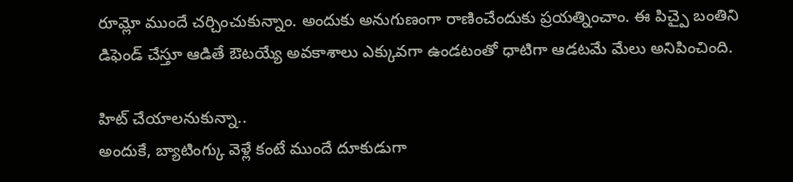రూమ్లో ముందే చర్చించుకున్నాం. అందుకు అనుగుణంగా రాణించేందుకు ప్రయత్నించాం. ఈ పిచ్పై బంతిని డిఫెండ్ చేస్తూ ఆడితే ఔటయ్యే అవకాశాలు ఎక్కువగా ఉండటంతో ధాటిగా ఆడటమే మేలు అనిపించింది.

హిట్ చేయాలనుకున్నా..
అందుకే, బ్యాటింగ్కు వెళ్లే కంటే ముందే దూకుడుగా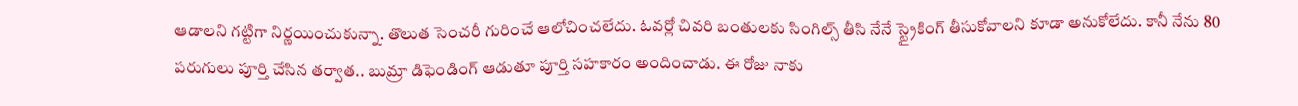ఆడాలని గట్టిగా నిర్ణయించుకున్నా. తొలుత సెంచరీ గురించే ఆలోచించలేదు. ఓవర్లో చివరి బంతులకు సింగిల్స్ తీసి నేనే స్ట్రైకింగ్ తీసుకోవాలని కూడా అనుకోలేదు. కానీ నేను 80 పరుగులు పూర్తి చేసిన తర్వాత.. బుమ్రా డిఫెండింగ్ ఆడుతూ పూర్తి సహకారం అందించాడు. ఈ రోజు నాకు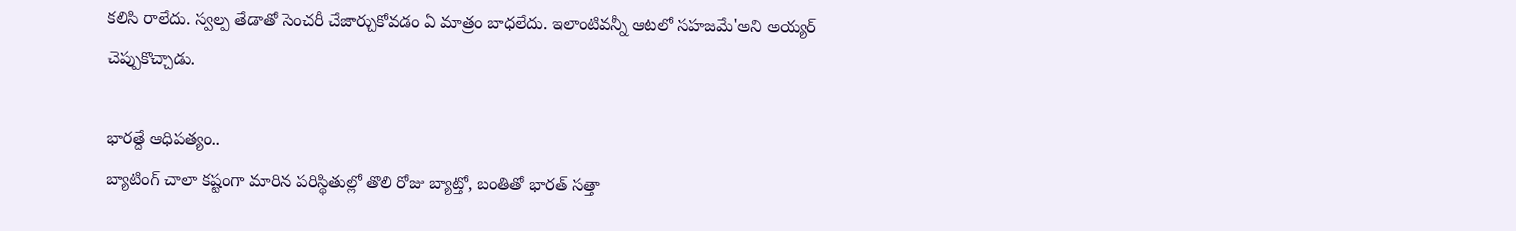కలిసి రాలేదు. స్వల్ప తేడాతో సెంచరీ చేజార్చుకోవడం ఏ మాత్రం బాధలేదు. ఇలాంటివన్నీ ఆటలో సహజమే'అని అయ్యర్ చెప్పుకొచ్చాడు.

భారత్దే ఆధిపత్యం..
బ్యాటింగ్ చాలా కష్టంగా మారిన పరిస్థితుల్లో తొలి రోజు బ్యాట్తో, బంతితో భారత్ సత్తా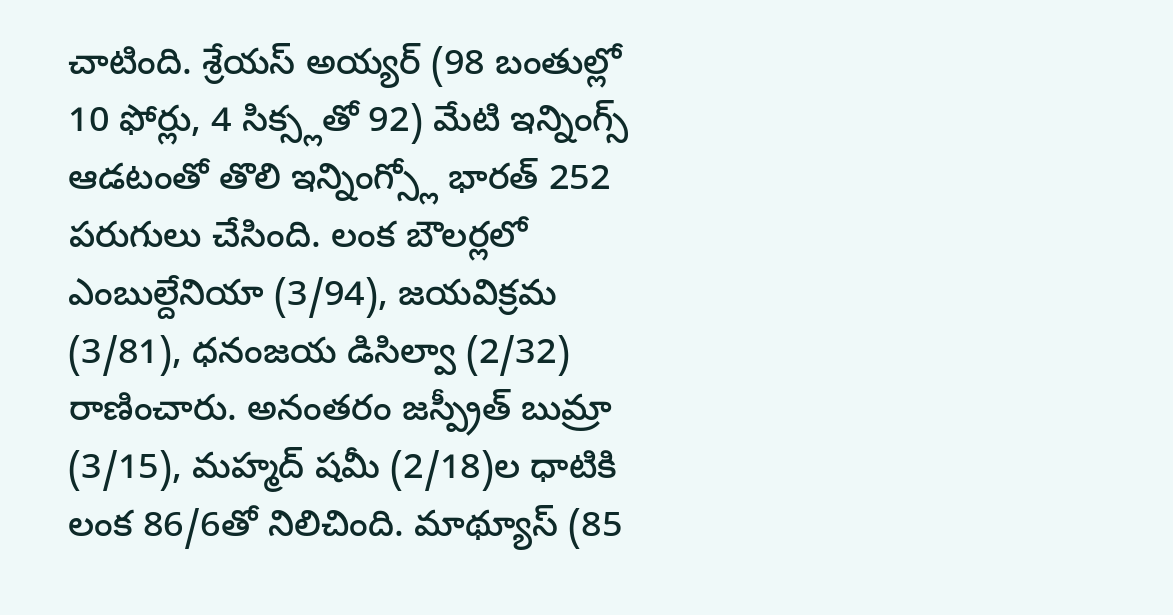చాటింది. శ్రేయస్ అయ్యర్ (98 బంతుల్లో 10 ఫోర్లు, 4 సిక్స్లతో 92) మేటి ఇన్నింగ్స్ ఆడటంతో తొలి ఇన్నింగ్స్లో భారత్ 252 పరుగులు చేసింది. లంక బౌలర్లలో ఎంబుల్దేనియా (3/94), జయవిక్రమ (3/81), ధనంజయ డిసిల్వా (2/32) రాణించారు. అనంతరం జస్ప్రీత్ బుమ్రా (3/15), మహ్మద్ షమీ (2/18)ల ధాటికి లంక 86/6తో నిలిచింది. మాథ్యూస్ (85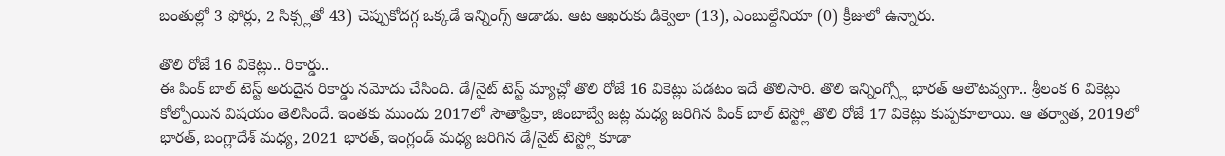బంతుల్లో 3 ఫోర్లు, 2 సిక్స్లతో 43) చెప్పుకోదగ్గ ఒక్కడే ఇన్నింగ్స్ ఆడాడు. ఆట ఆఖరుకు డిక్వెలా (13), ఎంబుల్దేనియా (0) క్రీజులో ఉన్నారు.

తొలి రోజే 16 వికెట్లు.. రికార్డు..
ఈ పింక్ బాల్ టెస్ట్ అరుదైన రికార్డు నమోదు చేసింది. డే/నైట్ టెస్ట్ మ్యాచ్లో తొలి రోజే 16 వికెట్లు పడటం ఇదే తొలిసారి. తొలి ఇన్నింగ్స్లో భారత్ ఆలౌటవ్వగా.. శ్రీలంక 6 వికెట్లు కోల్పోయిన విషయం తెలిసిందే. ఇంతకు ముందు 2017లో సౌతాఫ్రికా, జింబాబ్వే జట్ల మధ్య జరిగిన పింక్ బాల్ టెస్ట్లో తొలి రోజే 17 వికెట్లు కుప్పకూలాయి. ఆ తర్వాత, 2019లో భారత్, బంగ్లాదేశ్ మధ్య, 2021 భారత్, ఇంగ్లండ్ మధ్య జరిగిన డే/నైట్ టెస్ట్లో కూడా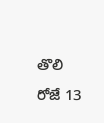తొలి రోజే 13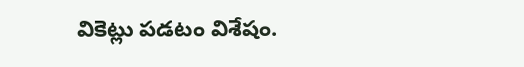వికెట్లు పడటం విశేషం.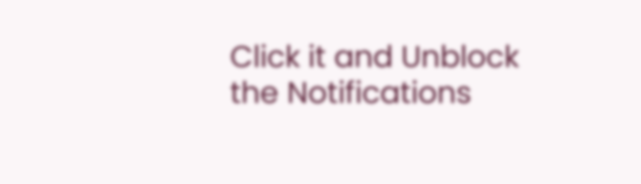Click it and Unblock the Notifications